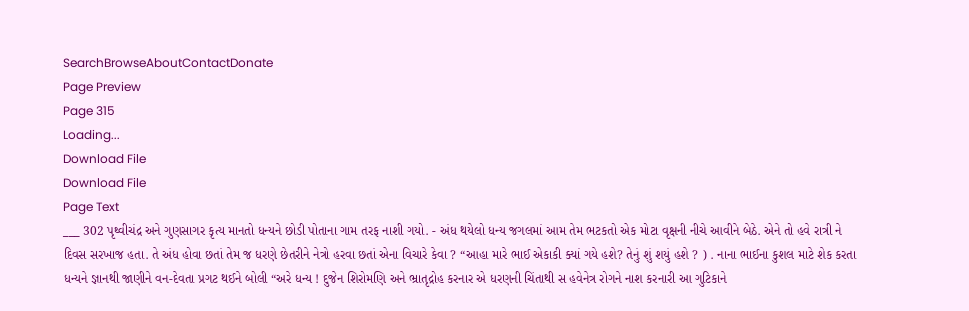SearchBrowseAboutContactDonate
Page Preview
Page 315
Loading...
Download File
Download File
Page Text
___ 302 પૃથ્વીચંદ્ર અને ગુણસાગર કૃત્ય માનતો ધન્યને છોડી પોતાના ગામ તરફ નાશી ગયો. - અંધ થયેલો ધન્ય જગલમાં આમ તેમ ભટકતો એક મોટા વૃક્ષની નીચે આવીને બેઠે. એને તો હવે રાત્રી ને દિવસ સરખાજ હતા. તે અંધ હોવા છતાં તેમ જ ધરણે છેતરીને નેત્રો હરવા છતાં એના વિચારે કેવા ? “આહા મારે ભાઈ એકાકી ક્યાં ગયે હશે? તેનું શું શયું હશે ? ) . નાના ભાઈના કુશલ માટે શેક કરતા ધન્યને જ્ઞાનથી જાણીને વન-દેવતા પ્રગટ થઈને બોલી “અરે ધન્ય ! દુજેન શિરોમણિ અને ભ્રાતૃદ્રોહ કરનાર એ ધરણની ચિંતાથી સ હવેનેત્ર રોગને નાશ કરનારી આ ગુટિકાને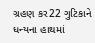ગ્રહણ કર22 ગુટિકાને ધન્યના હાથમાં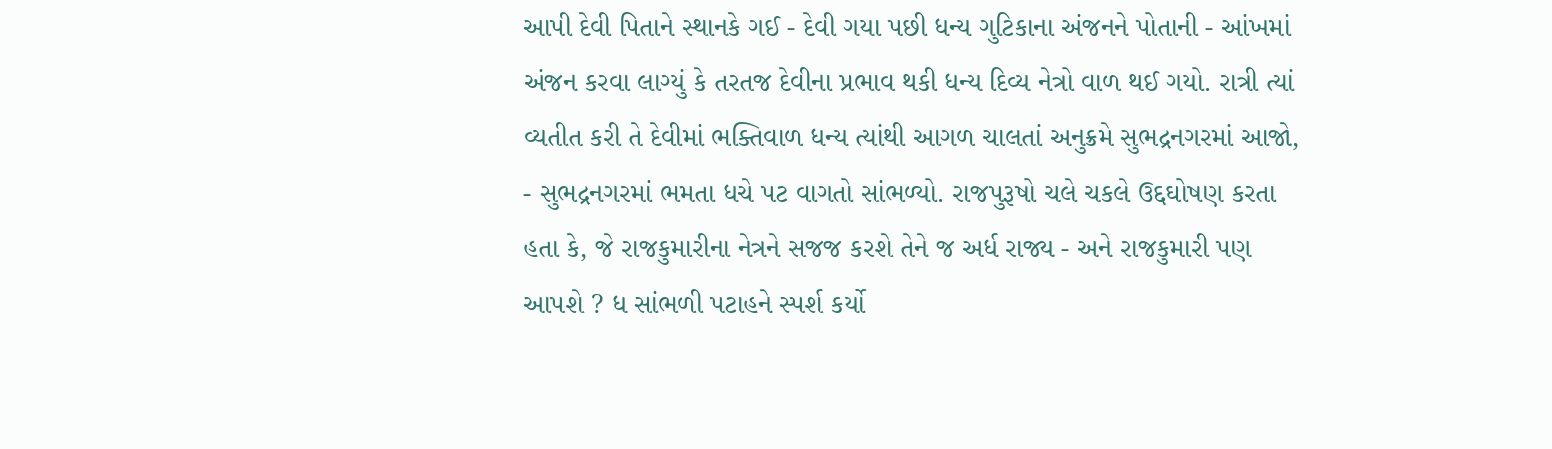આપી દેવી પિતાને સ્થાનકે ગઈ - દેવી ગયા પછી ધન્ય ગુટિકાના અંજનને પોતાની - આંખમાં અંજન કરવા લાગ્યું કે તરતજ દેવીના પ્રભાવ થકી ધન્ય દિવ્ય નેત્રો વાળ થઈ ગયો. રાત્રી ત્યાં વ્યતીત કરી તે દેવીમાં ભક્તિવાળ ધન્ય ત્યાંથી આગળ ચાલતાં અનુક્રમે સુભદ્રનગરમાં આજો, - સુભદ્રનગરમાં ભમતા ધચે પટ વાગતો સાંભળ્યો. રાજપુરૂષો ચલે ચકલે ઉદ્દઘોષણ કરતા હતા કે, જે રાજકુમારીના નેત્રને સજજ કરશે તેને જ અર્ધ રાજ્ય - અને રાજકુમારી પણ આપશે ? ધ સાંભળી પટાહને સ્પર્શ કર્યો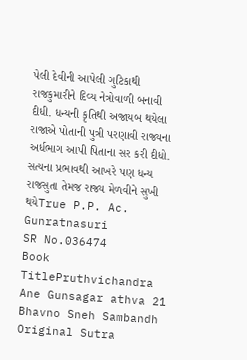પેલી દેવીની આપેલી ગુટિકાથી રાજકુમારીને દિવ્ય નેત્રોવાળી બનાવી દીધી. ધન્યની કૃતિથી અજાયબ થયેલા રાજાએ પોતાની પુત્રી પરણાવી રાજ્યના અર્ધભાગ આપી પિતાના સર કરી દીધો. સત્યના પ્રભાવથી આખરે પણ ધન્ય રાજસુતા તેમજ રાજ્ય મેળવીને સુખી થયેTrue P.P. Ac. Gunratnasuri
SR No.036474
Book TitlePruthvichandra Ane Gunsagar athva 21 Bhavno Sneh Sambandh
Original Sutra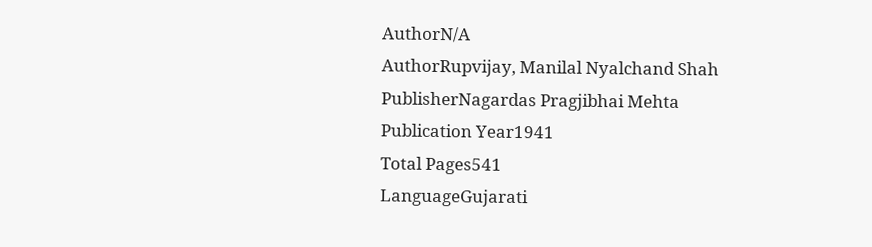AuthorN/A
AuthorRupvijay, Manilal Nyalchand Shah
PublisherNagardas Pragjibhai Mehta
Publication Year1941
Total Pages541
LanguageGujarati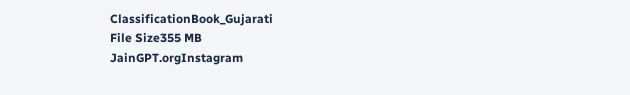ClassificationBook_Gujarati
File Size355 MB
JainGPT.orgInstagram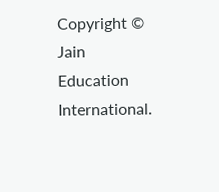Copyright © Jain Education International.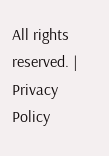All rights reserved. | Privacy Policy